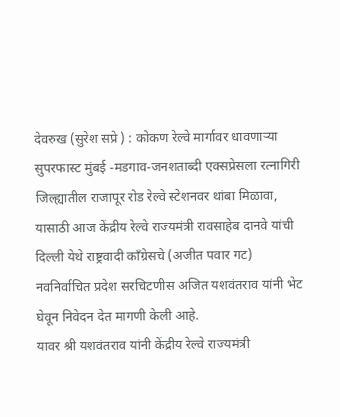देवरुख (सुरेश सप्रे ) : कोकण रेल्वे मार्गावर धावणाऱ्या सुपरफास्ट मुंबई -मडगाव-जनशताब्दी एक्सप्रेसला रत्नागिरी जिल्ह्यातील राजापूर रोड रेल्वे स्टेशनवर थांबा मिळावा, यासाठी आज केंद्रीय रेल्वे राज्यमंत्री रावसाहेब दानवे यांची दिल्ली येथे राष्ट्रवादी काँग्रेसचे (अजीत पवार गट) नवनिर्वाचित प्रदेश सरचिटणीस अजित यशवंतराव यांनी भेट घेवून निवेदन देत मागणी केली आहे.
यावर श्री यशवंतराव यांनी केंद्रीय रेल्वे राज्यमंत्री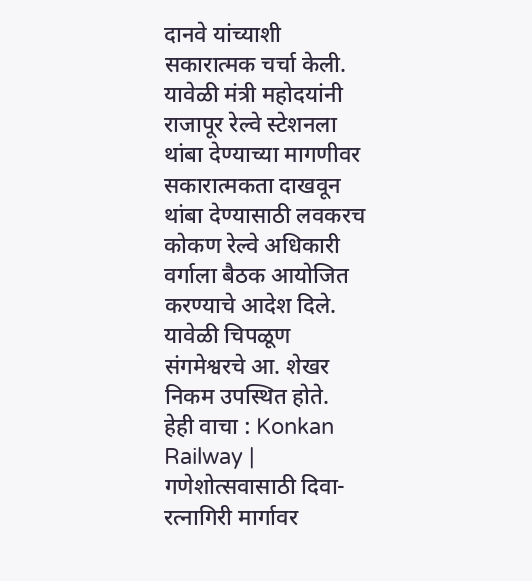दानवे यांच्याशी सकारात्मक चर्चा केली. यावेळी मंत्री महोदयांनी राजापूर रेल्वे स्टेशनला थांबा देण्याच्या मागणीवर सकारात्मकता दाखवून थांबा देण्यासाठी लवकरच कोकण रेल्वे अधिकारी वर्गाला बैठक आयोजित करण्याचे आदेश दिले. यावेळी चिपळूण संगमेश्वरचे आ. शेखर निकम उपस्थित होते.
हेही वाचा : Konkan Railway | गणेशोत्सवासाठी दिवा-रत्नागिरी मार्गावर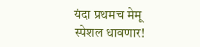यंदा प्रथमच मेमू स्पेशल धावणार!